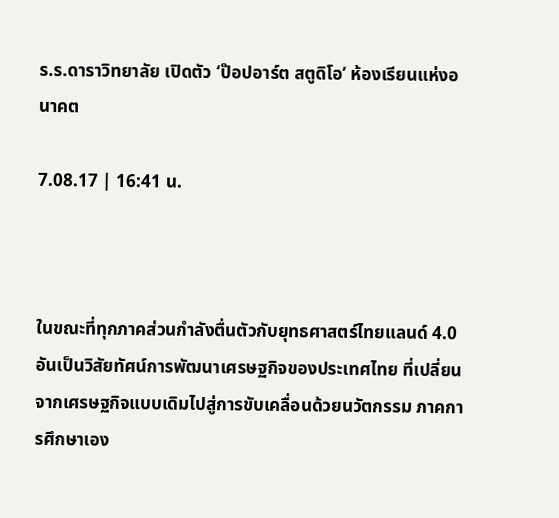ร.ร.ดาราวิทยาลัย เปิดตัว ‘ป๊อปอาร์ต สตูดิโอ’ ห้องเรียนแห่งอนาคต

7.08.17 | 16:41 น.



ในขณะที่ทุกภาคส่วนกำลังตื่นตัวกับยุทธศาสตร์ไทยแลนด์ 4.0 อันเป็นวิสัยทัศน์การพัฒนาเศรษฐกิจของประเทศไทย ที่เปลี่ยนจากเศรษฐกิจแบบเดิมไปสู่การขับเคลื่อนด้วยนวัตกรรม ภาคการศึกษาเอง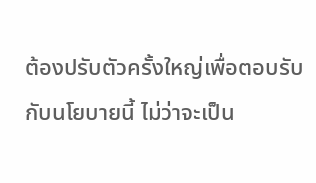ต้องปรับตัวครั้งใหญ่เพื่อตอบรับกับนโยบายนี้ ไม่ว่าจะเป็น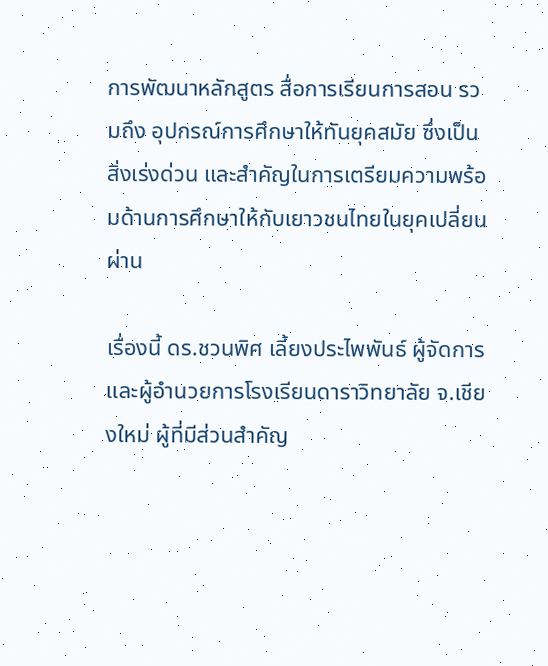การพัฒนาหลักสูตร สื่อการเรียนการสอน รวมถึง อุปกรณ์การศึกษาให้ทันยุคสมัย ซึ่งเป็นสิ่งเร่งด่วน และสำคัญในการเตรียมความพร้อมด้านการศึกษาให้กับเยาวชนไทยในยุคเปลี่ยนผ่าน

เรื่องนี้ ดร.ชวนพิศ เลี้ยงประไพพันธ์ ผู้จัดการ และผู้อำนวยการโรงเรียนดาราวิทยาลัย จ.เชียงใหม่ ผู้ที่มีส่วนสำคัญ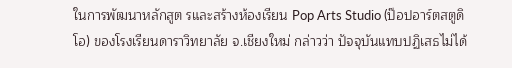ในการพัฒนาหลักสูต รและสร้างห้องเรียน Pop Arts Studio (ป๊อปอาร์ตสตูดิโอ) ของโรงเรียนดาราวิทยาลัย จ.เชียงใหม่ กล่าวว่า ปัจจุบันแทบปฏิเสธไม่ได้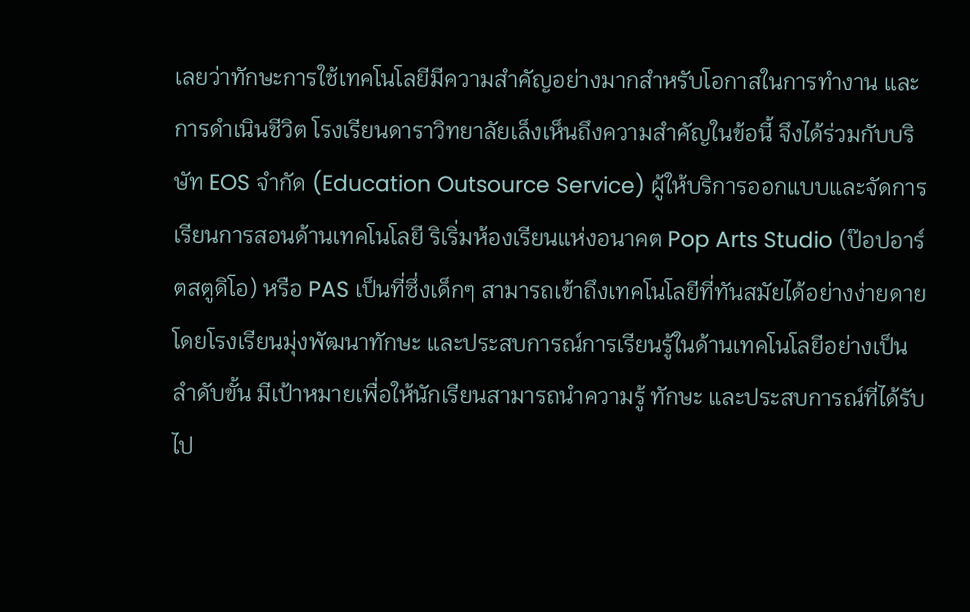เลยว่าทักษะการใช้เทคโนโลยีมีความสำคัญอย่างมากสำหรับโอกาสในการทำงาน และการดำเนินชีวิต โรงเรียนดาราวิทยาลัยเล็งเห็นถึงความสำคัญในข้อนี้ จึงได้ร่วมกับบริษัท EOS จำกัด (Education Outsource Service) ผู้ให้บริการออกแบบและจัดการเรียนการสอนด้านเทคโนโลยี ริเริ่มห้องเรียนแห่งอนาคต Pop Arts Studio (ป๊อปอาร์ตสตูดิโอ) หรือ PAS เป็นที่ซึ่งเด็กๆ สามารถเข้าถึงเทคโนโลยีที่ทันสมัยได้อย่างง่ายดาย โดยโรงเรียนมุ่งพัฒนาทักษะ และประสบการณ์การเรียนรู้ในด้านเทคโนโลยีอย่างเป็นลำดับขั้น มีเป้าหมายเพื่อให้นักเรียนสามารถนำความรู้ ทักษะ และประสบการณ์ที่ได้รับไป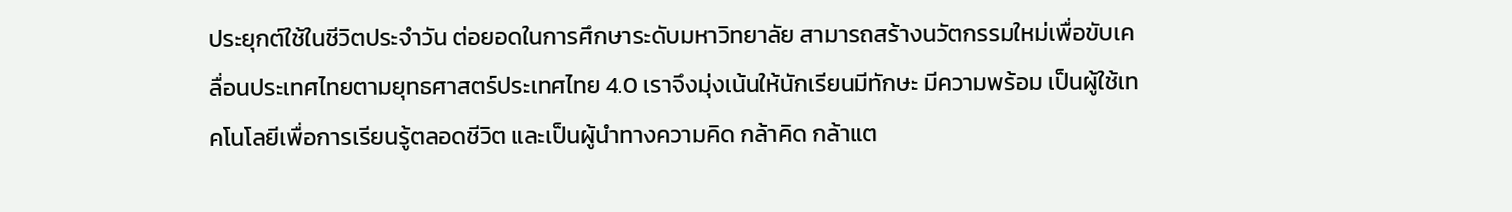ประยุกต์ใช้ในชีวิตประจำวัน ต่อยอดในการศึกษาระดับมหาวิทยาลัย สามารถสร้างนวัตกรรมใหม่เพื่อขับเคลื่อนประเทศไทยตามยุทธศาสตร์ประเทศไทย 4.0 เราจึงมุ่งเน้นให้นักเรียนมีทักษะ มีความพร้อม เป็นผู้ใช้เทคโนโลยีเพื่อการเรียนรู้ตลอดชีวิต และเป็นผู้นำทางความคิด กล้าคิด กล้าแต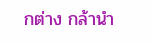กต่าง กล้านำ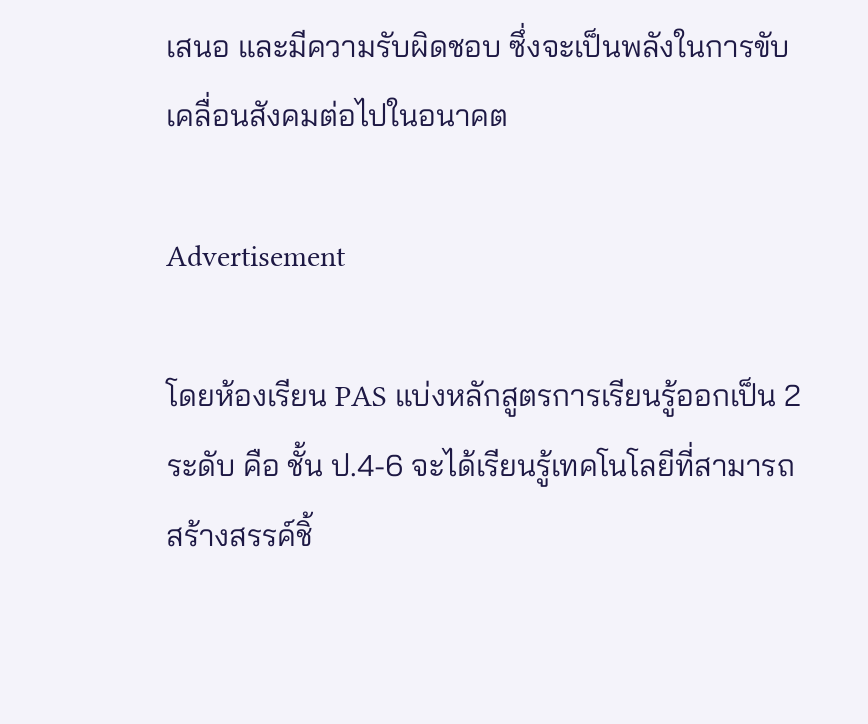เสนอ และมีความรับผิดชอบ ซึ่งจะเป็นพลังในการขับเคลื่อนสังคมต่อไปในอนาคต

Advertisement

โดยห้องเรียน PAS แบ่งหลักสูตรการเรียนรู้ออกเป็น 2 ระดับ คือ ชั้น ป.4-6 จะได้เรียนรู้เทคโนโลยีที่สามารถสร้างสรรค์ชิ้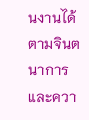นงานได้ตามจินตนาการ และควา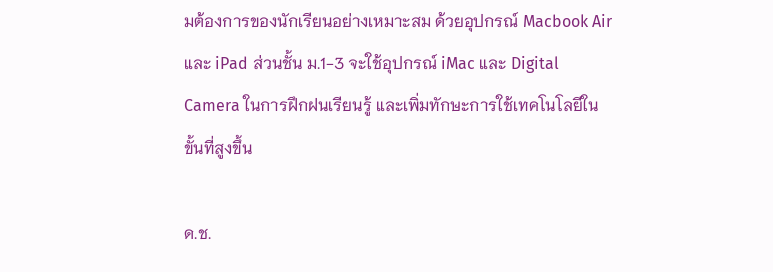มต้องการของนักเรียนอย่างเหมาะสม ด้วยอุปกรณ์ Macbook Air และ iPad ส่วนชั้น ม.1-3 จะใช้อุปกรณ์ iMac และ Digital Camera ในการฝึกฝนเรียนรู้ และเพิ่มทักษะการใช้เทคโนโลยีในขั้นที่สูงขึ้น

ด.ช.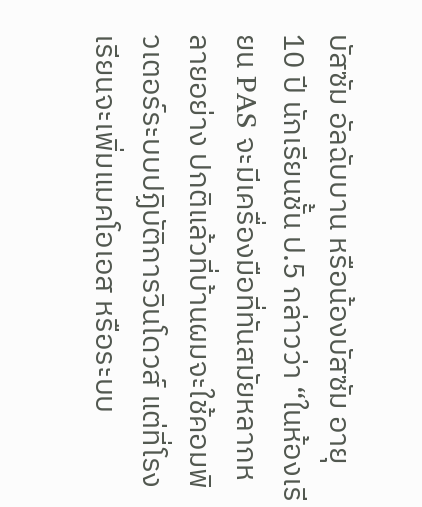บัสซัม อัลฉับบาน หรือน้องบัสซัม อายุ 10 ปี นักเรียนชั้น ป.5 กล่าวว่า “ในห้องเรียน PAS จะมีเครื่องมือที่ทันสมัยหลากหลายอย่าง ปกติแล้วที่บ้านผมจะใช้คอมพิวเตอร์ระบบปฏิบัติการวินโดวส์ แต่ที่โรงเรียนจะเพิ่มแมคโอเอส หรือระบบ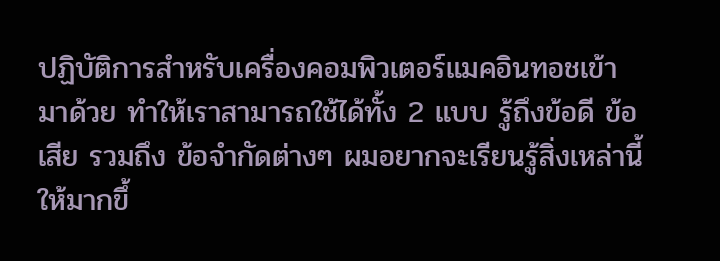ปฏิบัติการสำหรับเครื่องคอมพิวเตอร์แมคอินทอชเข้ามาด้วย ทำให้เราสามารถใช้ได้ทั้ง 2 แบบ รู้ถึงข้อดี ข้อเสีย รวมถึง ข้อจำกัดต่างๆ ผมอยากจะเรียนรู้สิ่งเหล่านี้ให้มากขึ้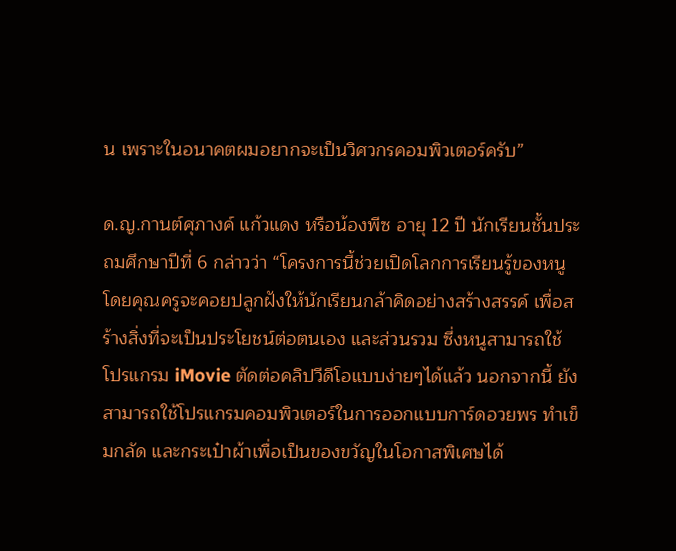น เพราะในอนาคตผมอยากจะเป็นวิศวกรคอมพิวเตอร์ครับ”

ด.ญ.กานต์ศุภางค์ แก้วแดง หรือน้องพีซ อายุ 12 ปี นักเรียนชั้นประถมศึกษาปีที่ 6 กล่าวว่า “โครงการนี้ช่วยเปิดโลกการเรียนรู้ของหนู โดยคุณครูจะคอยปลูกฝังให้นักเรียนกล้าคิดอย่างสร้างสรรค์ เพื่อสร้างสิ่งที่จะเป็นประโยชน์ต่อตนเอง และส่วนรวม ซึ่งหนูสามารถใช้โปรแกรม iMovie ตัดต่อคลิปวีดีโอแบบง่ายๆได้แล้ว นอกจากนี้ ยังสามารถใช้โปรแกรมคอมพิวเตอร์ในการออกแบบการ์ดอวยพร ทำเข็มกลัด และกระเป๋าผ้าเพื่อเป็นของขวัญในโอกาสพิเศษได้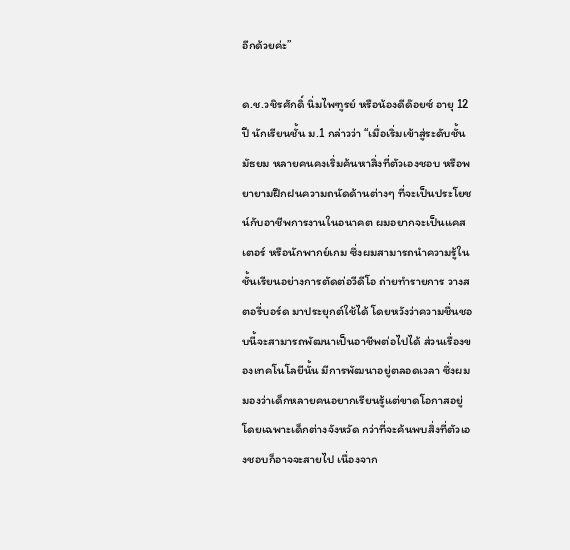อีกด้วยค่ะ”

ด.ช.วชิรศักดิ์ นิ่มไพฑูรย์ หรือน้องดีด๊อยซ์ อายุ 12 ปี นักเรียนชั้น ม.1 กล่าวว่า “เมื่อเริ่มเข้าสู่ระดับชั้นมัธยม หลายคนคงเริ่มค้นหาสิ่งที่ตัวเองชอบ หรือพยายามฝึกฝนความถนัดด้านต่างๆ ที่จะเป็นประโยชน์กับอาชีพการงานในอนาคต ผมอยากจะเป็นแคสเตอร์ หรือนักพากย์เกม ซึ่งผมสามารถนำความรู้ในชั้นเรียนอย่างการตัดต่อวีดีโอ ถ่ายทำรายการ วางสตอรี่บอร์ด มาประยุกต์ใช้ได้ โดยหวังว่าความชื่นชอบนี้จะสามารถพัฒนาเป็นอาชีพต่อไปได้ ส่วนเรื่องของเทคโนโลยีนั้น มีการพัฒนาอยู่ตลอดเวลา ซึ่งผมมองว่าเด็กหลายคนอยากเรียนรู้แต่ขาดโอกาสอยู่ โดยเฉพาะเด็กต่างจังหวัด กว่าที่จะค้นพบสิ่งที่ตัวเองชอบก็อาจจะสายไป เนื่องจาก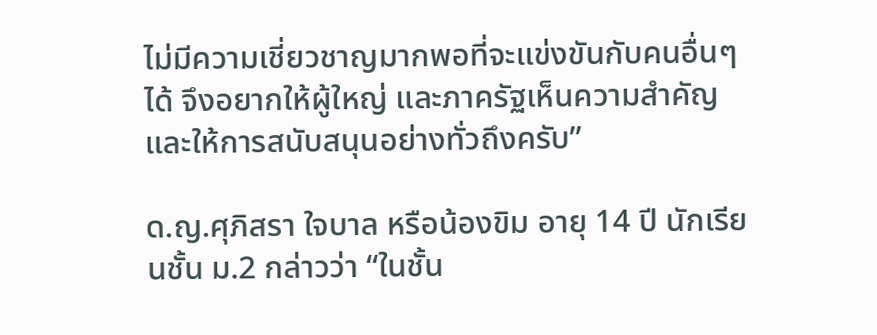ไม่มีความเชี่ยวชาญมากพอที่จะแข่งขันกับคนอื่นๆ ได้ จึงอยากให้ผู้ใหญ่ และภาครัฐเห็นความสำคัญ และให้การสนับสนุนอย่างทั่วถึงครับ”

ด.ญ.ศุภิสรา ใจบาล หรือน้องขิม อายุ 14 ปี นักเรียนชั้น ม.2 กล่าวว่า “ในชั้น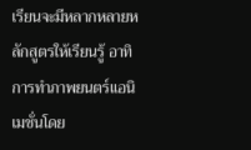เรียนจะมีหลากหลายหลักสูตรให้เรียนรู้ อาทิ การทำภาพยนตร์แอนิเมชั่นโดย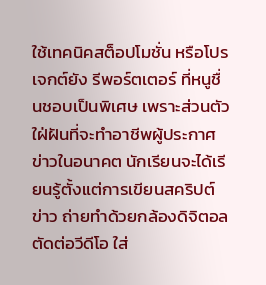ใช้เทคนิคสต็อปโมชั่น หรือโปรเจกต์ยัง รีพอร์ตเตอร์ ที่หนูชื่นชอบเป็นพิเศษ เพราะส่วนตัวใฝ่ฝันที่จะทำอาชีพผู้ประกาศข่าวในอนาคต นักเรียนจะได้เรียนรู้ตั้งแต่การเขียนสคริปต์ข่าว ถ่ายทำด้วยกล้องดิจิตอล ตัดต่อวีดีโอ ใส่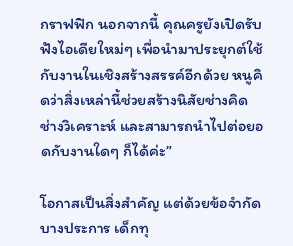กราฟฟิก นอกจากนี้ คุณครูยังเปิดรับฟังไอเดียใหม่ๆ เพื่อนำมาประยุกต์ใช้กับงานในเชิงสร้างสรรค์อีกด้วย หนูคิดว่าสิ่งเหล่านี้ช่วยสร้างนิสัยช่างคิด ช่างวิเคราะห์ และสามารถนำไปต่อยอดกับงานใดๆ ก็ได้ค่ะ”

โอกาสเป็นสิ่งสำคัญ แต่ด้วยข้อจำกัดบางประการ เด็กทุ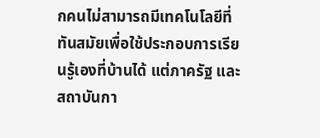กคนไม่สามารถมีเทคโนโลยีที่ทันสมัยเพื่อใช้ประกอบการเรียนรู้เองที่บ้านได้ แต่ภาครัฐ และสถาบันกา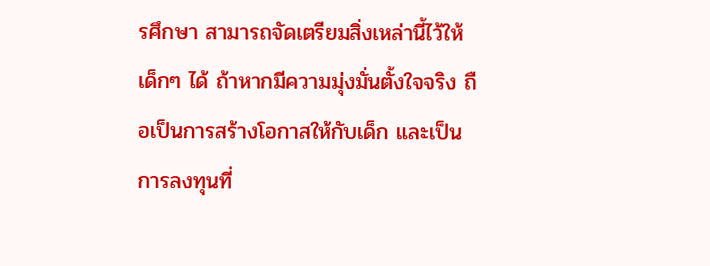รศึกษา สามารถจัดเตรียมสิ่งเหล่านี้ไว้ให้เด็กๆ ได้ ถ้าหากมีความมุ่งมั่นตั้งใจจริง ถือเป็นการสร้างโอกาสให้กับเด็ก และเป็นการลงทุนที่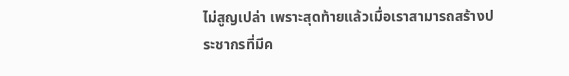ไม่สูญเปล่า เพราะสุดท้ายแล้วเมื่อเราสามารถสร้างประชากรที่มีค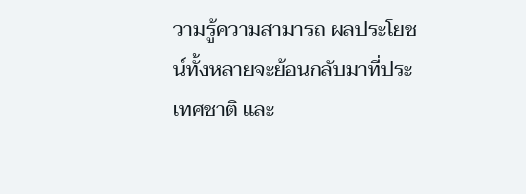วามรู้ความสามารถ ผลประโยชน์ทั้งหลายจะย้อนกลับมาที่ประเทศชาติ และ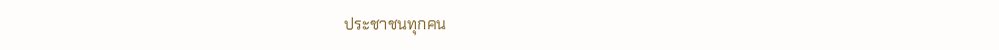ประชาชนทุกคน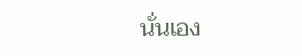นั่นเอง